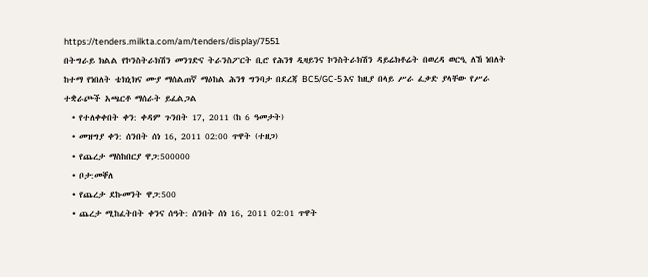https://tenders.milkta.com/am/tenders/display/7551
በትግራይ ክልል የኮንስትራክሽን መንገድና ትራንስፖርት ቢሮ የሕንፃ ዲዛይንና ኮንስትራክሽን ዳይሬክቶሬት በወረዳ ወርዒ ለኸ ነበለት ከተማ የነበለት ቴክኒክና ሙያ ማሰልጠኛ ማዕከል ሕንፃ ግንባታ በደረጃ BC5/GC-5 እና ከዚያ በላይ ሥራ ፈቃድ ያላቸው የሥራ ተቋራጮች አጫርቶ ማሰራት ይፈልጋል
  • የተለቀቀበት ቀን: ቀዳም ጉንበት 17, 2011 (ከ 6 ዓመታት)
  • መዝግያ ቀን: ሰንበት ሰነ 16, 2011 02:00 ጥዋት (ተዘጋ)
  • የጨረታ ማስከበርያ ዋጋ:500000
  • ቦታ:መቐለ
  • የጨረታ ደኩመንት ዋጋ:500
  • ጨረታ ሚከፈትበት ቀንና ሰዓት: ሰንበት ሰነ 16, 2011 02:01 ጥዋት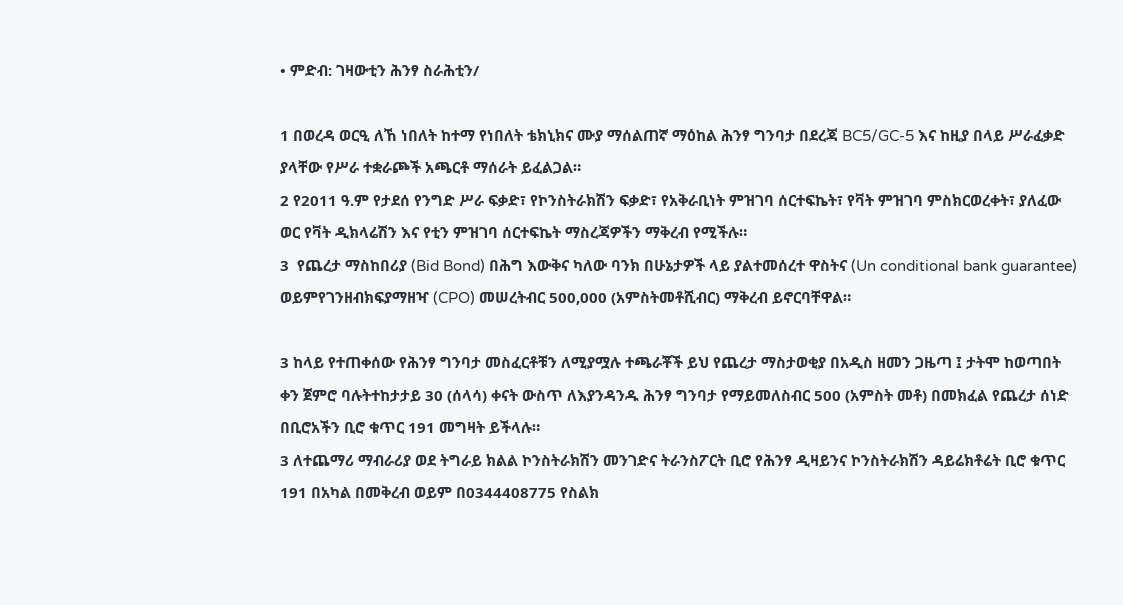• ምድብ: ገዛውቲን ሕንፃ ስራሕቲን/

1 በወረዳ ወርዒ ለኸ ነበለት ከተማ የነበለት ቴክኒክና ሙያ ማሰልጠኛ ማዕከል ሕንፃ ግንባታ በደረጃ BC5/GC-5 እና ከዚያ በላይ ሥራፈቃድ ያላቸው የሥራ ተቋራጮች አጫርቶ ማሰራት ይፈልጋል።
2 የ2011 ዓ.ም የታደሰ የንግድ ሥራ ፍቃድ፣ የኮንስትራክሽን ፍቃድ፣ የአቅራቢነት ምዝገባ ሰርተፍኬት፣ የቫት ምዝገባ ምስክርወረቀት፣ ያለፈው ወር የቫት ዲክላሬሽን እና የቲን ምዝገባ ሰርተፍኬት ማስረጃዎችን ማቅረብ የሚችሉ።
3  የጨረታ ማስከበሪያ (Bid Bond) በሕግ እውቅና ካለው ባንክ በሁኔታዎች ላይ ያልተመሰረተ ዋስትና (Un conditional bank guarantee) ወይምየገንዘብክፍያማዘዣ (CPO) መሠረትብር 500,000 (አምስትመቶሺብር) ማቅረብ ይኖርባቸዋል።

3 ከላይ የተጠቀሰው የሕንፃ ግንባታ መስፈርቶቹን ለሚያሟሉ ተጫራቾች ይህ የጨረታ ማስታወቂያ በአዲስ ዘመን ጋዜጣ ፤ ታትሞ ከወጣበት ቀን ጀምሮ ባሉትተከታታይ 30 (ሰላሳ) ቀናት ውስጥ ለእያንዳንዱ ሕንፃ ግንባታ የማይመለስብር 500 (አምስት መቶ) በመክፈል የጨረታ ሰነድ በቢሮአችን ቢሮ ቁጥር 191 መግዛት ይችላሉ።
3 ለተጨማሪ ማብራሪያ ወደ ትግራይ ክልል ኮንስትራክሽን መንገድና ትራንስፖርት ቢሮ የሕንፃ ዲዛይንና ኮንስትራክሽን ዳይሬክቶሬት ቢሮ ቁጥር 191 በአካል በመቅረብ ወይም በ0344408775 የስልክ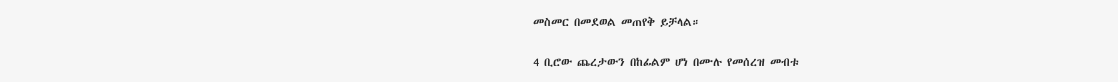መስመር በመደወል መጠየቅ ይቻላል።

4 ቢሮው ጨረታውን በከፊልም ሆነ በሙሉ የመሰረዝ መብቱ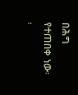በሕግ የተጠበቀ ነው፡፡